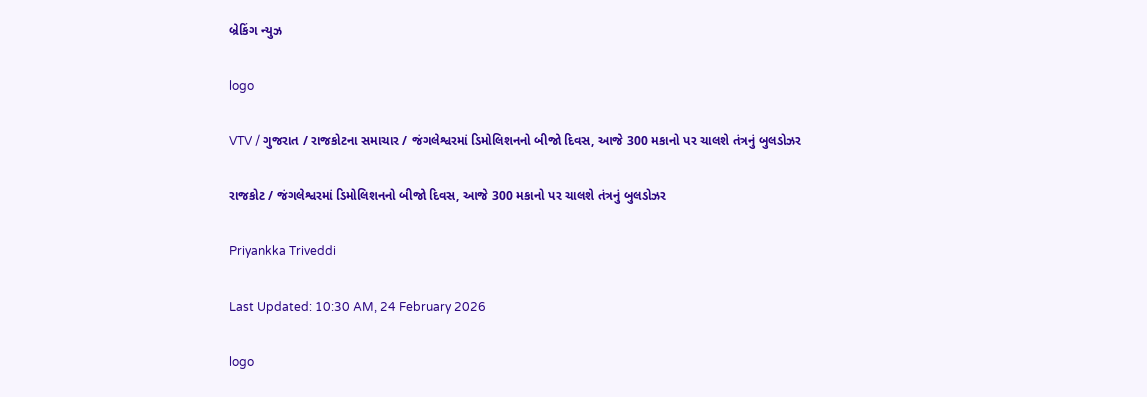બ્રેકિંગ ન્યુઝ

logo

VTV / ગુજરાત / રાજકોટના સમાચાર / જંગલેશ્વરમાં ડિમોલિશનનો બીજો દિવસ, આજે 300 મકાનો પર ચાલશે તંત્રનું બુલડોઝર

રાજકોટ / જંગલેશ્વરમાં ડિમોલિશનનો બીજો દિવસ, આજે 300 મકાનો પર ચાલશે તંત્રનું બુલડોઝર

Priyankka Triveddi

Last Updated: 10:30 AM, 24 February 2026

logo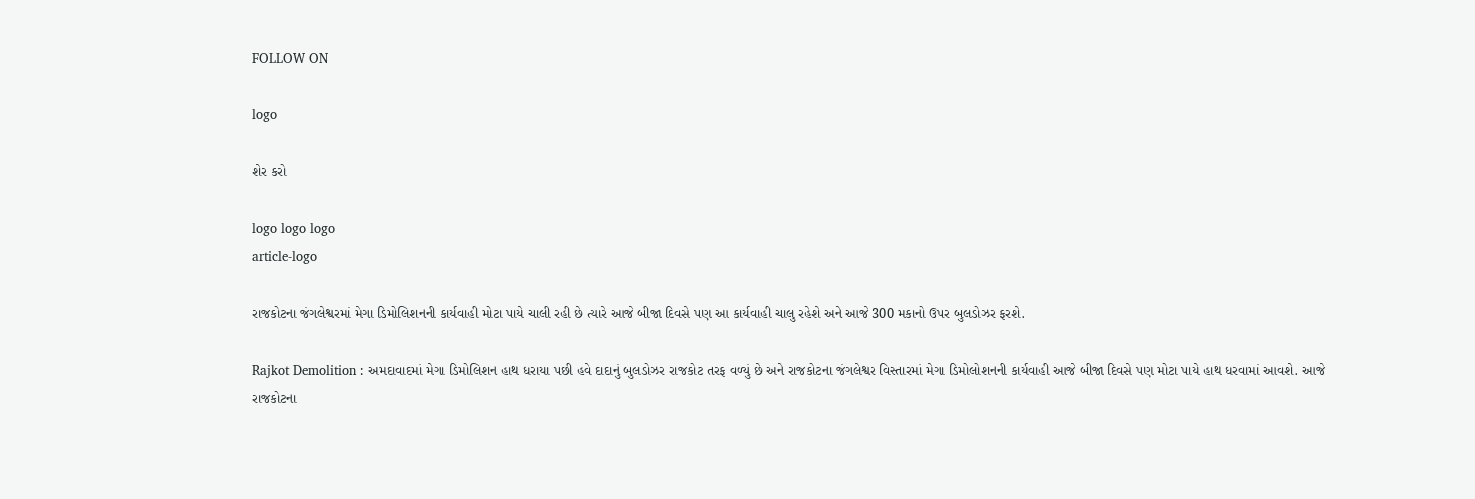FOLLOW ON

logo

શેર કરો

logo logo logo
article-logo

રાજકોટના જંગલેશ્વરમાં મેગા ડિમોલિશનની કાર્યવાહી મોટા પાયે ચાલી રહી છે ત્યારે આજે બીજા દિવસે પણ આ કાર્યવાહી ચાલુ રહેશે અને આજે 300 મકાનો ઉપર બુલડોઝર ફરશે.

Rajkot Demolition : અમદાવાદમાં મેગા ડિમોલિશન હાથ ધરાયા પછી હવે દાદાનું બુલડોઝર રાજકોટ તરફ વળ્યું છે અને રાજકોટના જંગલેશ્વર વિસ્તારમાં મેગા ડિમોલોશનની કાર્યવાહી આજે બીજા દિવસે પણ મોટા પાયે હાથ ધરવામાં આવશે. આજે રાજકોટના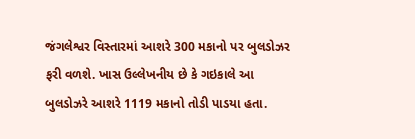જંગલેશ્વર વિસ્તારમાં આશરે 300 મકાનો પર બુલડોઝર ફરી વળશે. ખાસ ઉલ્લેખનીય છે કે ગઇકાલે આ બુલડોઝરે આશરે 1119 મકાનો તોડી પાડયા હતા.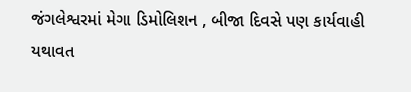જંગલેશ્વરમાં મેગા ડિમોલિશન , બીજા દિવસે પણ કાર્યવાહી યથાવત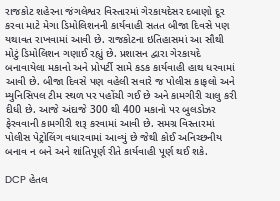રાજકોટ શહેરના જંગલેશ્વર વિસ્તારમાં ગેરકાયદેસર દબાણો દૂર કરવા માટે મેગા ડિમોલિશનની કાર્યવાહી સતત બીજા દિવસે પણ યથાવત રાખવામાં આવી છે. રાજકોટના ઇતિહાસમાં આ સૌથી મોટું ડિમોલિશન ગણાઈ રહ્યું છે. પ્રશાસન દ્વારા ગેરકાયદે બનાવાયેલા મકાનો અને પ્રોપર્ટી સામે કડક કાર્યવાહી હાથ ધરવામાં આવી છે. બીજા દિવસે પણ વહેલી સવારે જ પોલીસ કાફલો અને મ્યુનિસિપલ ટીમ સ્થળ પર પહોંચી ગઈ છે અને કામગીરી ચાલુ કરી દીધી છે. આજે અંદાજે 300 થી 400 મકાનો પર બુલડોઝર ફેરવવાની કામગીરી શરૂ કરવામાં આવી છે. સમગ્ર વિસ્તારમાં પોલીસ પેટ્રોલિંગ વધારવામાં આવ્યું છે જેથી કોઈ અનિચ્છનીય બનાવ ન બને અને શાંતિપૂર્ણ રીતે કાર્યવાહી પૂર્ણ થઈ શકે.

DCP હેતલ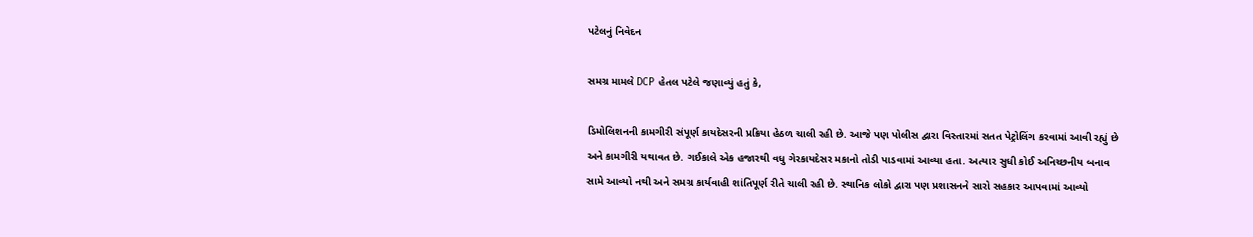પટેલનું નિવેદન

સમગ્ર મામલે DCP હેતલ પટેલે જણાવ્યું હતું કે,

ડિમોલિશનની કામગીરી સંપૂર્ણ કાયદેસરની પ્રક્રિયા હેઠળ ચાલી રહી છે. આજે પણ પોલીસ દ્વારા વિસ્તારમાં સતત પેટ્રોલિંગ કરવામાં આવી રહ્યું છે અને કામગીરી યથાવત છે. ગઈકાલે એક હજારથી વધુ ગેરકાયદેસર મકાનો તોડી પાડવામાં આવ્યા હતા. અત્યાર સુધી કોઈ અનિચ્છનીય બનાવ સામે આવ્યો નથી અને સમગ્ર કાર્યવાહી શાંતિપૂર્ણ રીતે ચાલી રહી છે. સ્થાનિક લોકો દ્વારા પણ પ્રશાસનને સારો સહકાર આપવામાં આવ્યો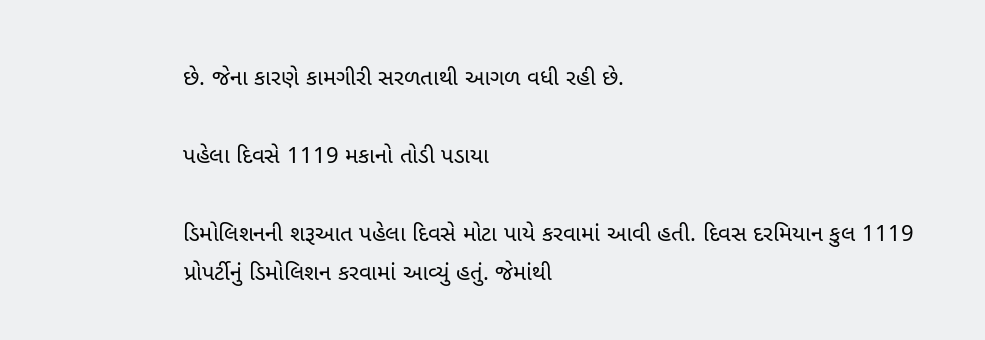છે. જેના કારણે કામગીરી સરળતાથી આગળ વધી રહી છે.

પહેલા દિવસે 1119 મકાનો તોડી પડાયા

ડિમોલિશનની શરૂઆત પહેલા દિવસે મોટા પાયે કરવામાં આવી હતી. દિવસ દરમિયાન કુલ 1119 પ્રોપર્ટીનું ડિમોલિશન કરવામાં આવ્યું હતું. જેમાંથી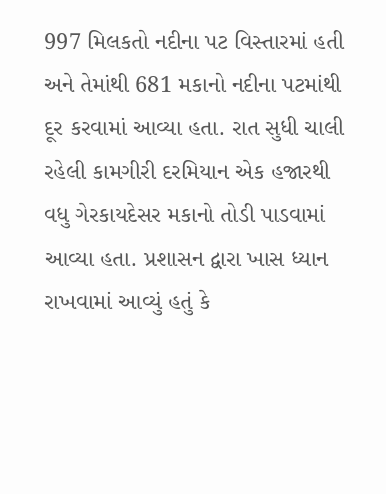997 મિલકતો નદીના પટ વિસ્તારમાં હતી અને તેમાંથી 681 મકાનો નદીના પટમાંથી દૂર કરવામાં આવ્યા હતા. રાત સુધી ચાલી રહેલી કામગીરી દરમિયાન એક હજારથી વધુ ગેરકાયદેસર મકાનો તોડી પાડવામાં આવ્યા હતા. પ્રશાસન દ્વારા ખાસ ધ્યાન રાખવામાં આવ્યું હતું કે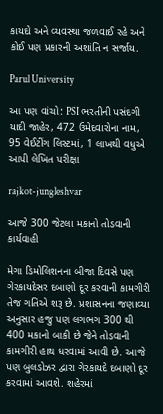કાયદો અને વ્યવસ્થા જળવાઈ રહે અને કોઈ પણ પ્રકારની અશાંતિ ન સર્જાય.

Parul University

આ પણ વાંચો: PSI ભરતીની પસંદગી યાદી જાહેર, 472 ઉમેદવારોના નામ, 95 વેઈટીંગ લિસ્ટમાં, 1 લાખથી વધુએ આપી લેખિત પરીક્ષા

rajkot-jungleshvar

આજે 300 જેટલા મકાનો તોડવાની કાર્યવાહી

મેગા ડિમોલિશનના બીજા દિવસે પણ ગેરકાયદેસર દબાણો દૂર કરવાની કામગીરી તેજ ગતિએ શરૂ છે. પ્રશાસનના જણાવ્યા અનુસાર હજુ પણ લગભગ 300 થી 400 મકાનો બાકી છે જેને તોડવાની કામગીરી હાથ ધરવામાં આવી છે. આજે પણ બુલડોઝર દ્વારા ગેરકાયદે દબાણો દૂર કરવામાં આવશે. શહેરમાં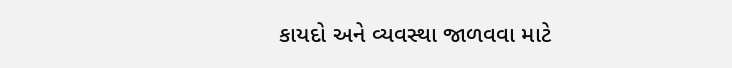કાયદો અને વ્યવસ્થા જાળવવા માટે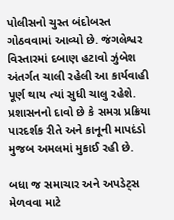પોલીસનો ચુસ્ત બંદોબસ્ત ગોઠવવામાં આવ્યો છે. જંગલેશ્વર વિસ્તારમાં દબાણ હટાવો ઝુંબેશ અંતર્ગત ચાલી રહેલી આ કાર્યવાહી પૂર્ણ થાય ત્યાં સુધી ચાલુ રહેશે. પ્રશાસનનો દાવો છે કે સમગ્ર પ્રક્રિયા પારદર્શક રીતે અને કાનૂની માપદંડો મુજબ અમલમાં મુકાઈ રહી છે.

બધા જ સમાચાર અને અપડેટ્સ મેળવવા માટે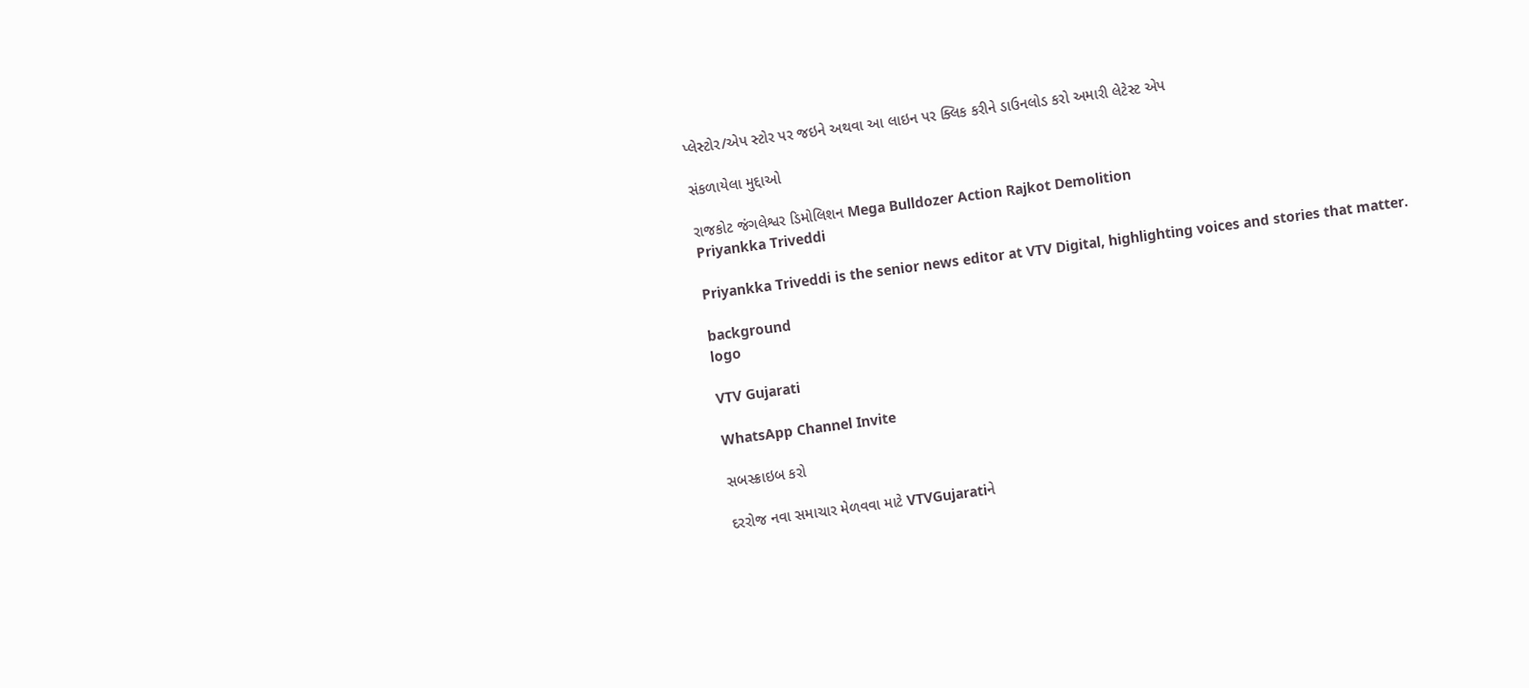પ્લેસ્ટોર/એપ સ્ટોર પર જઇને અથવા આ લાઇન પર ક્લિક કરીને ડાઉનલોડ કરો અમારી લેટેસ્ટ એપ

સંકળાયેલા મુદ્દાઓ

રાજકોટ જંગલેશ્વર ડિમોલિશન Mega Bulldozer Action Rajkot Demolition
Priyankka Triveddi

Priyankka Triveddi is the senior news editor at VTV Digital, highlighting voices and stories that matter.

background
logo

VTV Gujarati

WhatsApp Channel Invite

સબસ્ક્રાઇબ કરો

દરરોજ નવા સમાચાર મેળવવા માટે VTVGujaratiને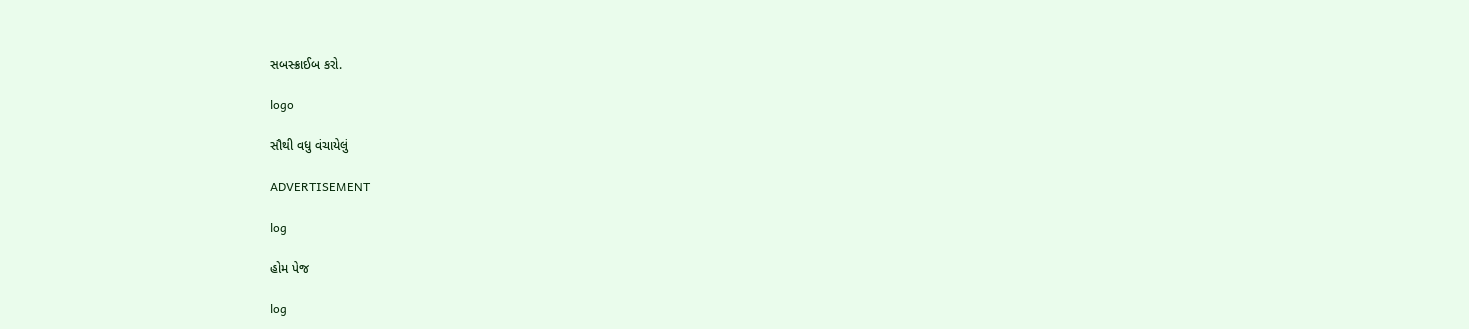સબસ્ક્રાઈબ કરો.

logo

સૌથી વધુ વંચાયેલું

ADVERTISEMENT

log

હોમ પેજ

log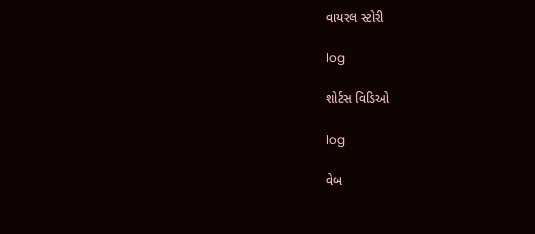વાયરલ સ્ટોરી

log

શોર્ટસ વિડિઓ

log

વેબ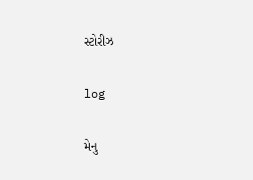સ્ટોરીઝ

log

મેનુ